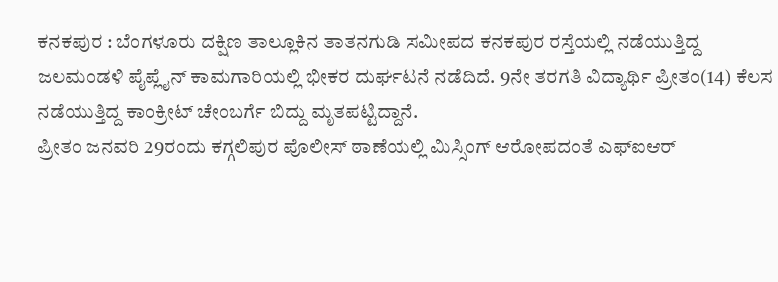ಕನಕಪುರ : ಬೆಂಗಳೂರು ದಕ್ಷಿಣ ತಾಲ್ಲೂಕಿನ ತಾತನಗುಡಿ ಸಮೀಪದ ಕನಕಪುರ ರಸ್ತೆಯಲ್ಲಿ ನಡೆಯುತ್ತಿದ್ದ ಜಲಮಂಡಳಿ ಪೈಪ್ಲೈನ್ ಕಾಮಗಾರಿಯಲ್ಲಿ ಭೀಕರ ದುರ್ಘಟನೆ ನಡೆದಿದೆ. 9ನೇ ತರಗತಿ ವಿದ್ಯಾರ್ಥಿ ಪ್ರೀತಂ(14) ಕೆಲಸ ನಡೆಯುತ್ತಿದ್ದ ಕಾಂಕ್ರೀಟ್ ಚೇಂಬರ್ಗೆ ಬಿದ್ದು ಮೃತಪಟ್ಟಿದ್ದಾನೆ.
ಪ್ರೀತಂ ಜನವರಿ 29ರಂದು ಕಗ್ಗಲಿಪುರ ಪೊಲೀಸ್ ಠಾಣೆಯಲ್ಲಿ ಮಿಸ್ಸಿಂಗ್ ಆರೋಪದಂತೆ ಎಫ್ಐಆರ್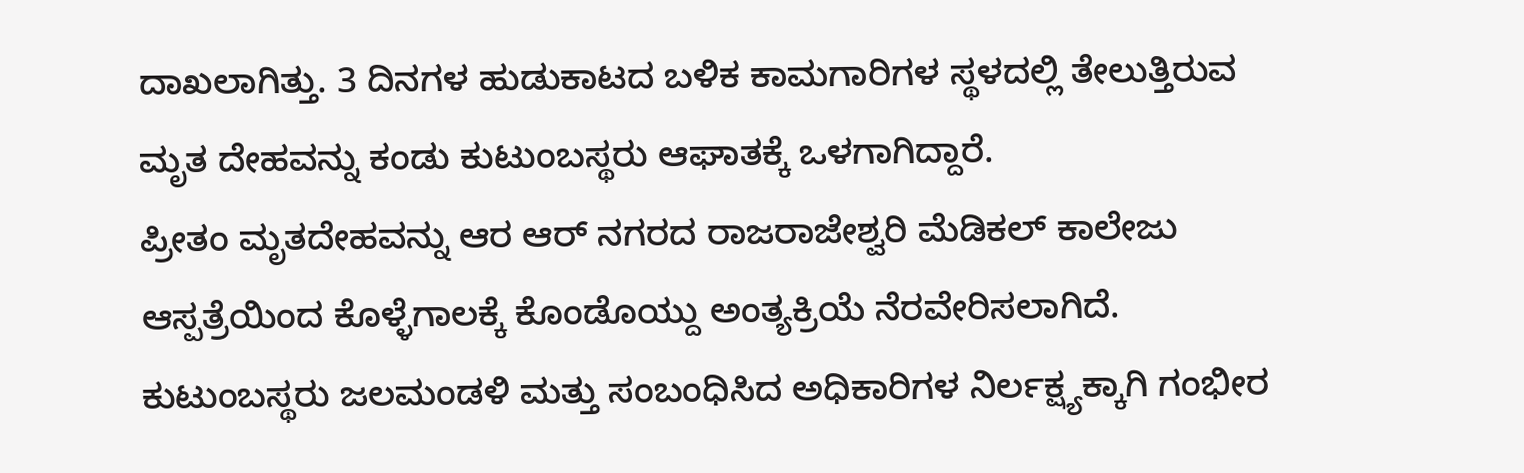ದಾಖಲಾಗಿತ್ತು. 3 ದಿನಗಳ ಹುಡುಕಾಟದ ಬಳಿಕ ಕಾಮಗಾರಿಗಳ ಸ್ಥಳದಲ್ಲಿ ತೇಲುತ್ತಿರುವ ಮೃತ ದೇಹವನ್ನು ಕಂಡು ಕುಟುಂಬಸ್ಥರು ಆಘಾತಕ್ಕೆ ಒಳಗಾಗಿದ್ದಾರೆ.
ಪ್ರೀತಂ ಮೃತದೇಹವನ್ನು ಆರ ಆರ್ ನಗರದ ರಾಜರಾಜೇಶ್ವರಿ ಮೆಡಿಕಲ್ ಕಾಲೇಜು ಆಸ್ಪತ್ರೆಯಿಂದ ಕೊಳ್ಳೆಗಾಲಕ್ಕೆ ಕೊಂಡೊಯ್ದು ಅಂತ್ಯಕ್ರಿಯೆ ನೆರವೇರಿಸಲಾಗಿದೆ. ಕುಟುಂಬಸ್ಥರು ಜಲಮಂಡಳಿ ಮತ್ತು ಸಂಬಂಧಿಸಿದ ಅಧಿಕಾರಿಗಳ ನಿರ್ಲಕ್ಷ್ಯಕ್ಕಾಗಿ ಗಂಭೀರ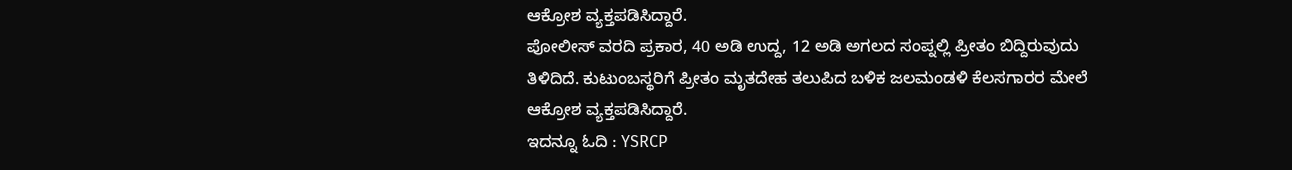ಆಕ್ರೋಶ ವ್ಯಕ್ತಪಡಿಸಿದ್ದಾರೆ.
ಪೋಲೀಸ್ ವರದಿ ಪ್ರಕಾರ, 40 ಅಡಿ ಉದ್ದ, 12 ಅಡಿ ಅಗಲದ ಸಂಪ್ನಲ್ಲಿ ಪ್ರೀತಂ ಬಿದ್ದಿರುವುದು ತಿಳಿದಿದೆ. ಕುಟುಂಬಸ್ಥರಿಗೆ ಪ್ರೀತಂ ಮೃತದೇಹ ತಲುಪಿದ ಬಳಿಕ ಜಲಮಂಡಳಿ ಕೆಲಸಗಾರರ ಮೇಲೆ ಆಕ್ರೋಶ ವ್ಯಕ್ತಪಡಿಸಿದ್ದಾರೆ.
ಇದನ್ನೂ ಓದಿ : YSRCP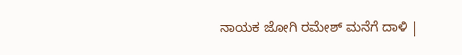ನಾಯಕ ಜೋಗಿ ರಮೇಶ್ ಮನೆಗೆ ದಾಳಿ |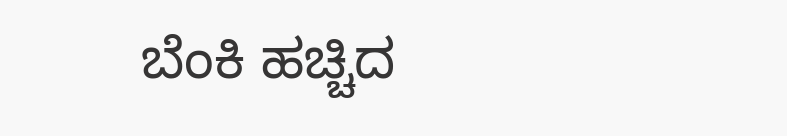ಬೆಂಕಿ ಹಚ್ಚಿದ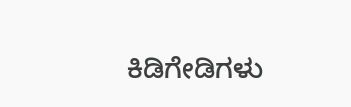ಕಿಡಿಗೇಡಿಗಳು